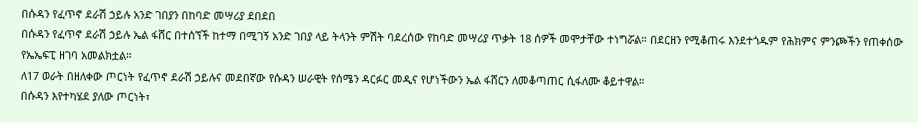በሱዳን የፈጥኖ ደራሽ ኃይሉ አንድ ገበያን በከባድ መሣሪያ ደበደበ
በሱዳን የፈጥኖ ደራሽ ኃይሉ ኤል ፋሸር በተሰኘች ከተማ በሚገኝ አንድ ገበያ ላይ ትላንት ምሽት ባደረሰው የከባድ መሣሪያ ጥቃት 18 ሰዎች መሞታቸው ተነግሯል። በደርዘን የሚቆጠሩ እንደተጎዱም የሕክምና ምንጮችን የጠቀሰው የኤኤፍፒ ዘገባ አመልክቷል።
ለ17 ወራት በዘለቀው ጦርነት የፈጥኖ ደራሽ ኃይሉና መደበኛው የሱዳን ሠራዊት የሰሜን ዳርፉር መዲና የሆነችውን ኤል ፋሸርን ለመቆጣጠር ሲፋለሙ ቆይተዋል።
በሱዳን እየተካሄደ ያለው ጦርነት፣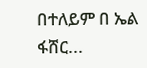በተለይም በ ኤል ፋሸር...